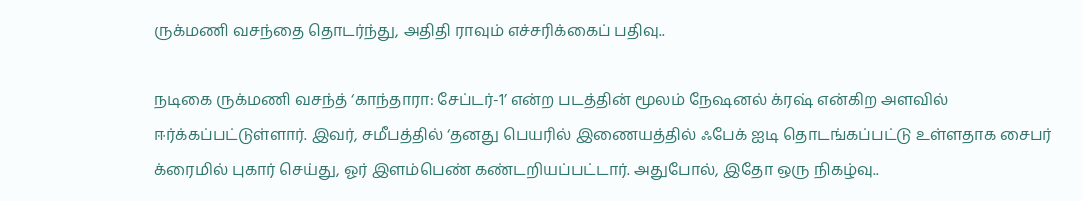ருக்மணி வசந்தை தொடர்ந்து, அதிதி ராவும் எச்சரிக்கைப் பதிவு..

நடிகை ருக்மணி வசந்த் ‘காந்தாரா: சேப்டர்-1’ என்ற படத்தின் மூலம் நேஷனல் க்ரஷ் என்கிற அளவில் ஈர்க்கப்பட்டுள்ளார். இவர், சமீபத்தில் ‘தனது பெயரில் இணையத்தில் ஃபேக் ஐடி தொடங்கப்பட்டு உள்ளதாக சைபர் க்ரைமில் புகார் செய்து, ஓர் இளம்பெண் கண்டறியப்பட்டார். அதுபோல், இதோ ஒரு நிகழ்வு..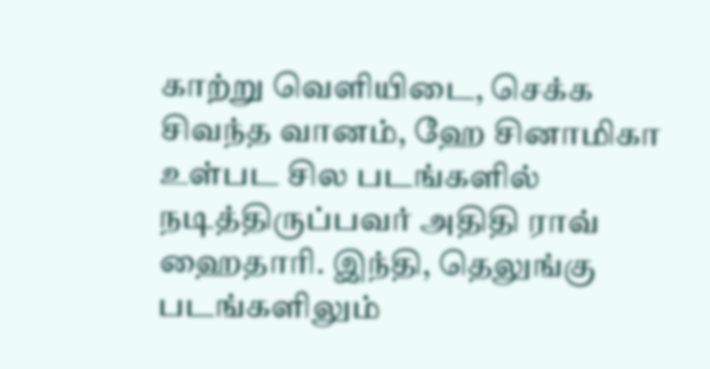காற்று வெளியிடை, செக்க சிவந்த வானம், ஹே சினாமிகா உள்பட சில படங்களில் நடித்திருப்பவர் அதிதி ராவ் ஹைதாரி. இந்தி, தெலுங்கு படங்களிலும்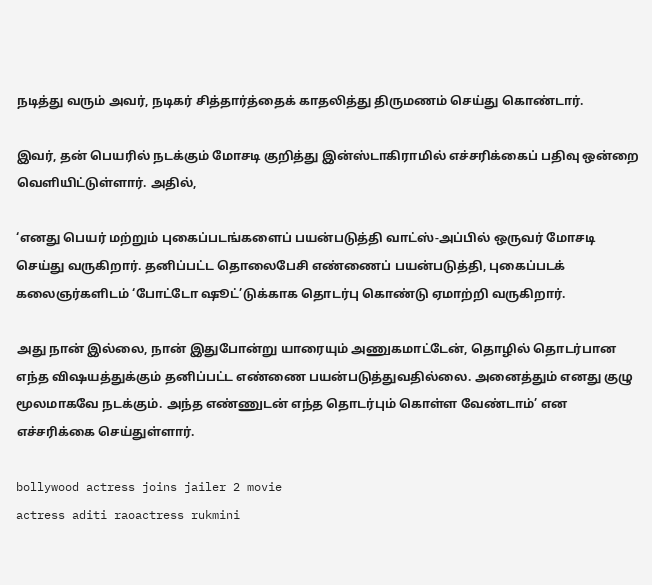நடித்து வரும் அவர், நடிகர் சித்தார்த்தைக் காதலித்து திருமணம் செய்து கொண்டார்.

இவர், தன் பெயரில் நடக்கும் மோசடி குறித்து இன்ஸ்டாகிராமில் எச்சரிக்கைப் பதிவு ஒன்றை வெளியிட்டுள்ளார். அதில்,

‘எனது பெயர் மற்றும் புகைப்படங்களைப் பயன்படுத்தி வாட்ஸ்-அப்பில் ஒருவர் மோசடி செய்து வருகிறார். தனிப்பட்ட தொலைபேசி எண்ணைப் பயன்படுத்தி, புகைப்படக் கலைஞர்களிடம் ‘போட்டோ ஷூட்’டுக்காக தொடர்பு கொண்டு ஏமாற்றி வருகிறார்.

அது நான் இல்லை, நான் இதுபோன்று யாரையும் அணுகமாட்டேன், தொழில் தொடர்பான எந்த விஷயத்துக்கும் தனிப்பட்ட எண்ணை பயன்படுத்துவதில்லை. அனைத்தும் எனது குழு மூலமாகவே நடக்கும். அந்த எண்ணுடன் எந்த தொடர்பும் கொள்ள வேண்டாம்’ என எச்சரிக்கை செய்துள்ளார்.

bollywood actress joins jailer 2 movie
actress aditi raoactress rukmini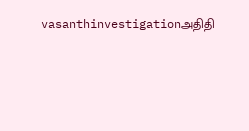vasanthinvestigationஅதிதி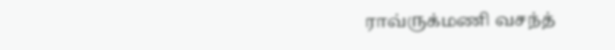ராவ்ருக்மணி வசந்த்